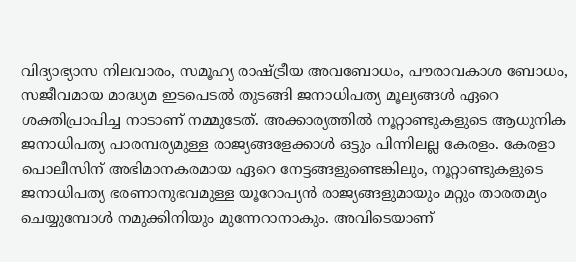വിദ്യാഭ്യാസ നിലവാരം, സമൂഹ്യ രാഷ്ട്രീയ അവബോധം, പൗരാവകാശ ബോധം, സജീവമായ മാദ്ധ്യമ ഇടപെടൽ തുടങ്ങി ജനാധിപത്യ മൂല്യങ്ങൾ ഏറെ ശക്തിപ്രാപിച്ച നാടാണ് നമ്മുടേത്. അക്കാര്യത്തിൽ നൂറ്റാണ്ടുകളുടെ ആധുനിക ജനാധിപത്യ പാരമ്പര്യമുള്ള രാജ്യങ്ങളേക്കാൾ ഒട്ടും പിന്നിലല്ല കേരളം. കേരളാ പൊലീസിന് അഭിമാനകരമായ ഏറെ നേട്ടങ്ങളുണ്ടെങ്കിലും, നൂറ്റാണ്ടുകളുടെ ജനാധിപത്യ ഭരണാനുഭവമുള്ള യൂറോപ്യൻ രാജ്യങ്ങളുമായും മറ്റും താരതമ്യം ചെയ്യുമ്പോൾ നമുക്കിനിയും മുന്നേറാനാകും. അവിടെയാണ്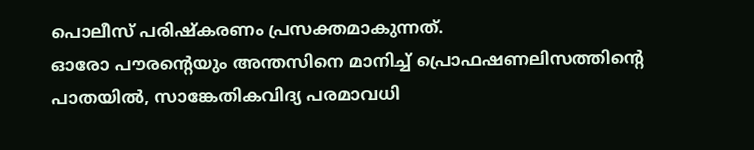പൊലീസ് പരിഷ്കരണം പ്രസക്തമാകുന്നത്.
ഓരോ പൗരന്റെയും അന്തസിനെ മാനിച്ച് പ്രൊഫഷണലിസത്തിന്റെ പാതയിൽ, സാങ്കേതികവിദ്യ പരമാവധി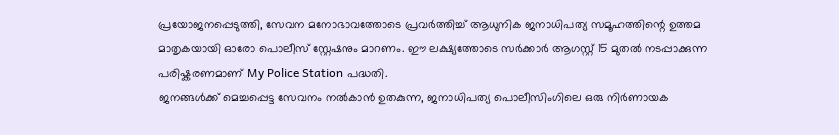പ്രയോജനപ്പെടുത്തി, സേവന മനോഭാവത്തോടെ പ്രവർത്തിച്ച് ആധുനിക ജനാധിപത്യ സമൂഹത്തിന്റെ ഉത്തമ മാതൃകയായി ഓരോ പൊലീസ് സ്റ്റേഷനും മാറണം. ഈ ലക്ഷ്യത്തോടെ സർക്കാർ ആഗസ്റ്റ് 15 മുതൽ നടപ്പാക്കുന്ന പരിഷ്കരണമാണ് My Police Station പദ്ധതി.
ജനങ്ങൾക്ക് മെച്ചപ്പെട്ട സേവനം നൽകാൻ ഉതകുന്ന, ജനാധിപത്യ പൊലീസിംഗിലെ ഒരു നിർണായക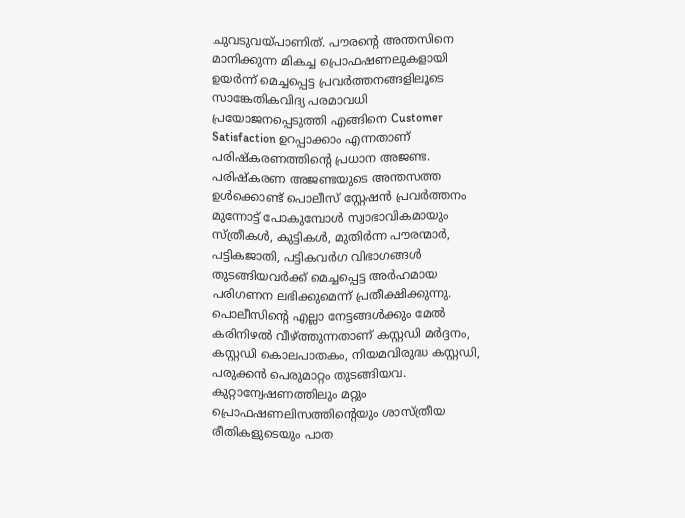ചുവടുവയ്പാണിത്. പൗരന്റെ അന്തസിനെ മാനിക്കുന്ന മികച്ച പ്രൊഫഷണലുകളായി ഉയർന്ന് മെച്ചപ്പെട്ട പ്രവർത്തനങ്ങളിലൂടെ സാങ്കേതികവിദ്യ പരമാവധി പ്രയോജനപ്പെടുത്തി എങ്ങിനെ Customer Satisfaction ഉറപ്പാക്കാം എന്നതാണ് പരിഷ്കരണത്തിന്റെ പ്രധാന അജണ്ട.
പരിഷ്കരണ അജണ്ടയുടെ അന്തസത്ത ഉൾക്കൊണ്ട് പൊലീസ് സ്റ്റേഷൻ പ്രവർത്തനം മുന്നോട്ട് പോകുമ്പോൾ സ്വാഭാവികമായും സ്ത്രീകൾ, കുട്ടികൾ, മുതിർന്ന പൗരന്മാർ, പട്ടികജാതി, പട്ടികവർഗ വിഭാഗങ്ങൾ തുടങ്ങിയവർക്ക് മെച്ചപ്പെട്ട അർഹമായ പരിഗണന ലഭിക്കുമെന്ന് പ്രതീക്ഷിക്കുന്നു. പൊലീസിന്റെ എല്ലാ നേട്ടങ്ങൾക്കും മേൽ കരിനിഴൽ വീഴ്ത്തുന്നതാണ് കസ്റ്റഡി മർദ്ദനം, കസ്റ്റഡി കൊലപാതകം, നിയമവിരുദ്ധ കസ്റ്റഡി, പരുക്കൻ പെരുമാറ്റം തുടങ്ങിയവ. കുറ്റാന്വേഷണത്തിലും മറ്റും പ്രൊഫഷണലിസത്തിന്റെയും ശാസ്ത്രീയ രീതികളുടെയും പാത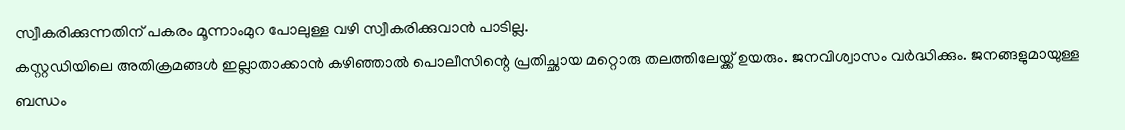സ്വീകരിക്കുന്നതിന് പകരം മൂന്നാംമുറ പോലുള്ള വഴി സ്വീകരിക്കുവാൻ പാടില്ല.
കസ്റ്റഡിയിലെ അതിക്രമങ്ങൾ ഇല്ലാതാക്കാൻ കഴിഞ്ഞാൽ പൊലീസിന്റെ പ്രതിച്ഛായ മറ്റൊരു തലത്തിലേയ്ക്ക് ഉയരും. ജനവിശ്വാസം വർദ്ധിക്കും. ജനങ്ങളുമായുള്ള ബന്ധം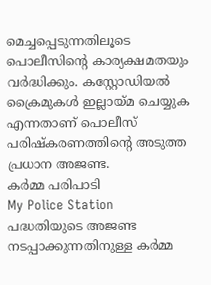മെച്ചപ്പെടുന്നതിലൂടെ പൊലീസിന്റെ കാര്യക്ഷമതയും വർദ്ധിക്കും. കസ്റ്റോഡിയൽ ക്രൈമുകൾ ഇല്ലായ്മ ചെയ്യുക എന്നതാണ് പൊലീസ് പരിഷ്കരണത്തിന്റെ അടുത്ത പ്രധാന അജണ്ട.
കർമ്മ പരിപാടി
My Police Station പദ്ധതിയുടെ അജണ്ട നടപ്പാക്കുന്നതിനുള്ള കർമ്മ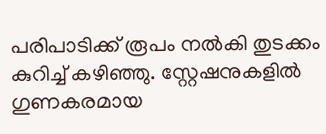പരിപാടിക്ക് രൂപം നൽകി തുടക്കം കുറിച്ച് കഴിഞ്ഞു. സ്റ്റേഷനുകളിൽ ഗുണകരമായ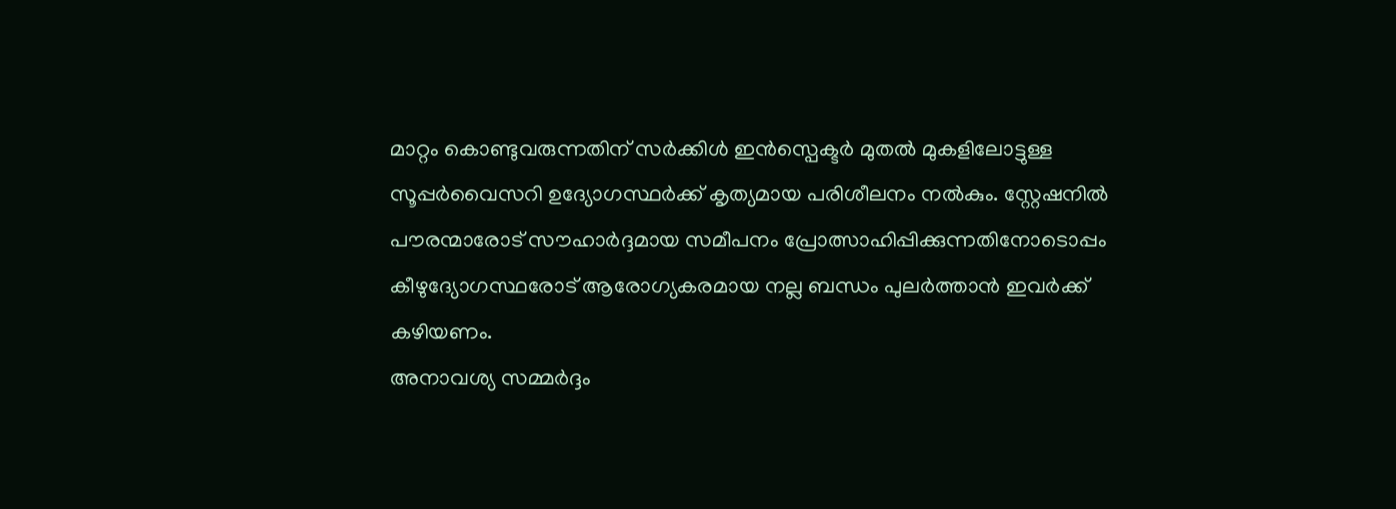മാറ്റം കൊണ്ടുവരുന്നതിന് സർക്കിൾ ഇൻസ്പെക്ടർ മുതൽ മുകളിലോട്ടുള്ള സൂപ്പർവൈസറി ഉദ്യോഗസ്ഥർക്ക് കൃത്യമായ പരിശീലനം നൽകും. സ്റ്റേഷനിൽ പൗരന്മാരോട് സൗഹാർദ്ദമായ സമീപനം പ്രോത്സാഹിപ്പിക്കുന്നതിനോടൊപ്പം കീഴുദ്യോഗസ്ഥരോട് ആരോഗ്യകരമായ നല്ല ബന്ധം പുലർത്താൻ ഇവർക്ക് കഴിയണം.
അനാവശ്യ സമ്മർദ്ദം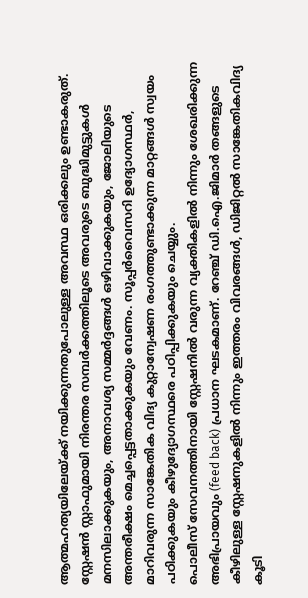ആത്മഹത്യയിലേയ്ക്ക് നയിക്കുന്നതുപോലുള്ള അവസ്ഥ ഒരിക്കലും ഉണ്ടാകരുത്. സ്റ്റേഷൻ സ്റ്റാഫുമായി നിരന്തര സമ്പർക്കത്തിലൂടെ അവരുടെ ബുദ്ധിമുട്ടുകൾ മനസിലാക്കുകയും, അനാവശ്യ സമ്മർദ്ദങ്ങൾ ഒഴിവാക്കുകയും, ജോലിയുടെ അന്തരീക്ഷം മെച്ചപ്പെട്ടതാക്കുകയും വേണം. സൂപ്പർവൈസറി ഉദ്യോഗസ്ഥർ, മാറിവരുന്ന സാങ്കേതിക വിദ്യ കുറ്റാന്വേഷണ രംഗത്തുണ്ടാക്കുന്ന മാറ്റങ്ങൾ സ്വയം പഠിക്കുകയും കീഴുദ്യോഗസ്ഥരെ പഠിപ്പിക്കുകയും ചെയ്യും.
പൊലീസ് സേവനത്തിനായി സ്റ്റേഷനിൽ വരുന്ന വ്യക്തികളിൽ നിന്നും ശേഖരിക്കുന്ന അഭിപ്രായവും (feed back) പ്രധാന ഘടകമാണ്. റേഞ്ച് ഡി.ഐ.ജിമാർ തങ്ങളുടെ കീഴിലുള്ള സ്റ്റേഷനുകളിൽ നിന്നും ഇത്തരം വിവരങ്ങൾ, ഡിജിറ്റൽ സാങ്കേതികവിദ്യ കൂടി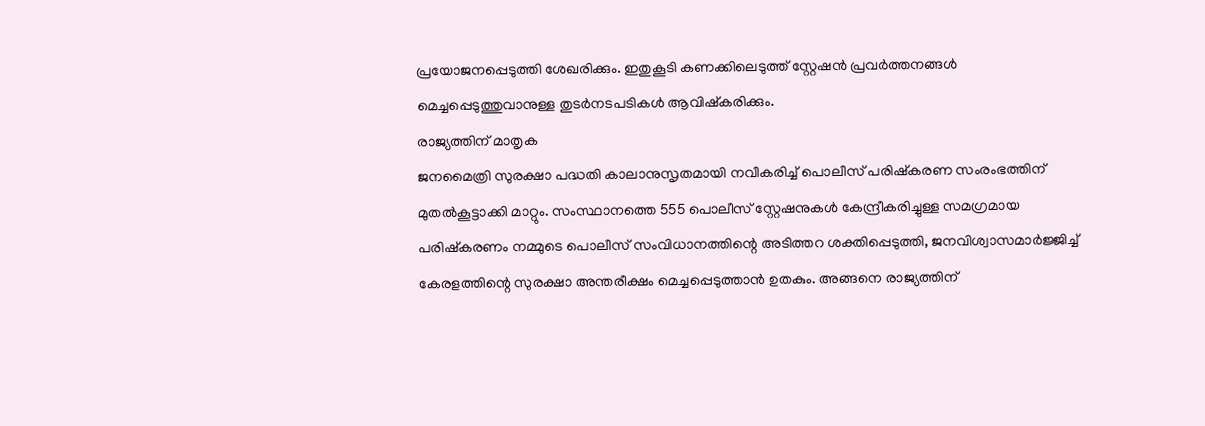പ്രയോജനപ്പെടുത്തി ശേഖരിക്കും. ഇതുകൂടി കണക്കിലെടുത്ത് സ്റ്റേഷൻ പ്രവർത്തനങ്ങൾ മെച്ചപ്പെടുത്തുവാനുള്ള തുടർനടപടികൾ ആവിഷ്കരിക്കും.
രാജ്യത്തിന് മാതൃക
ജനമൈത്രി സുരക്ഷാ പദ്ധതി കാലാനുസൃതമായി നവീകരിച്ച് പൊലീസ് പരിഷ്കരണ സംരംഭത്തിന് മുതൽകൂട്ടാക്കി മാറ്റും. സംസ്ഥാനത്തെ 555 പൊലീസ് സ്റ്റേഷനുകൾ കേന്ദ്രീകരിച്ചുള്ള സമഗ്രമായ പരിഷ്കരണം നമ്മുടെ പൊലീസ് സംവിധാനത്തിന്റെ അടിത്തറ ശക്തിപ്പെടുത്തി, ജനവിശ്വാസമാർജ്ജിച്ച് കേരളത്തിന്റെ സുരക്ഷാ അന്തരീക്ഷം മെച്ചപ്പെടുത്താൻ ഉതകും. അങ്ങനെ രാജ്യത്തിന്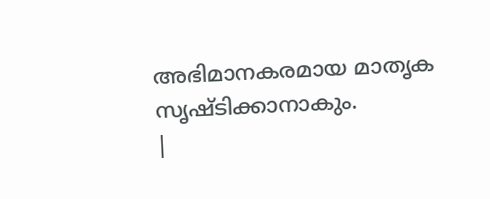അഭിമാനകരമായ മാതൃക സൃഷ്ടിക്കാനാകും.
|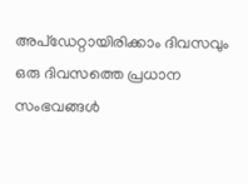അപ്ഡേറ്റായിരിക്കാം ദിവസവും
ഒരു ദിവസത്തെ പ്രധാന സംഭവങ്ങൾ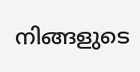നിങ്ങളുടെ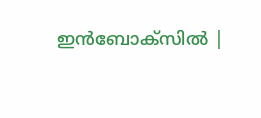ഇൻബോക്സിൽ |